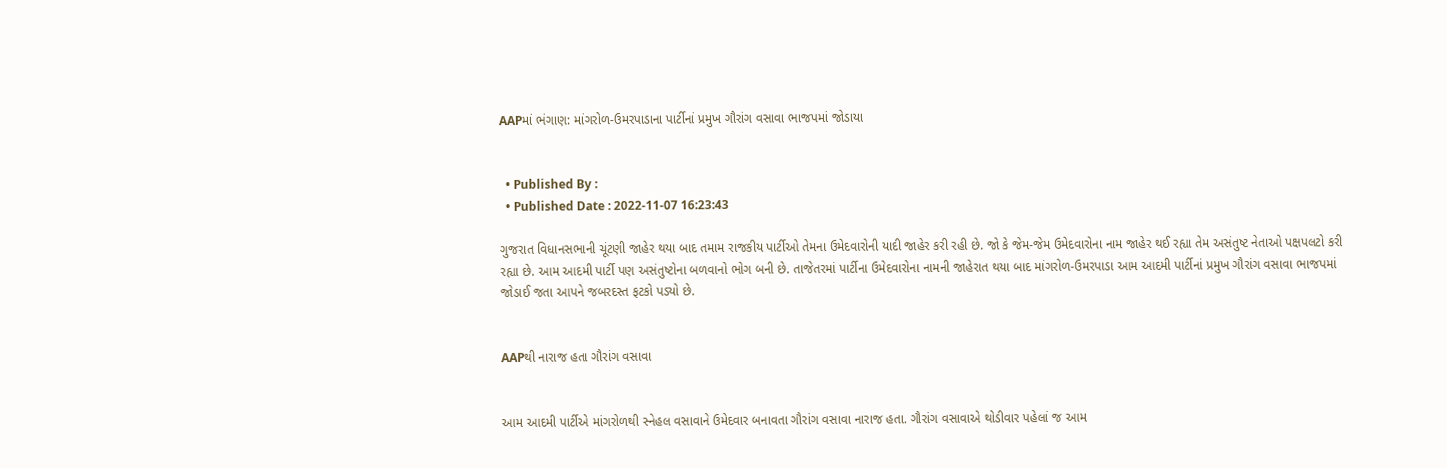AAPમાં ભંગાણ: માંગરોળ-ઉમરપાડાના પાર્ટીનાં પ્રમુખ ગૌરાંગ વસાવા ભાજપમાં જોડાયા


  • Published By :
  • Published Date : 2022-11-07 16:23:43

ગુજરાત વિધાનસભાની ચૂંટણી જાહેર થયા બાદ તમામ રાજકીય પાર્ટીઓ તેમના ઉમેદવારોની યાદી જાહેર કરી રહી છે. જો કે જેમ-જેમ ઉમેદવારોના નામ જાહેર થઈ રહ્યા તેમ અસંતુષ્ટ નેતાઓ પક્ષપલટો કરી રહ્યા છે. આમ આદમી પાર્ટી પણ અસંતુષ્ટોના બળવાનો ભોગ બની છે. તાજેતરમાં પાર્ટીના ઉમેદવારોના નામની જાહેરાત થયા બાદ માંગરોળ-ઉમરપાડા આમ આદમી પાર્ટીનાં પ્રમુખ ગૌરાંગ વસાવા ભાજપમાં જોડાઈ જતા આપને જબરદસ્ત ફટકો પડ્યો છે.


AAPથી નારાજ હતા ગૌરાંગ વસાવા


આમ આદમી પાર્ટીએ માંગરોળથી સ્નેહલ વસાવાને ઉમેદવાર બનાવતા ગૌરાંગ વસાવા નારાજ હતા. ગૌરાંગ વસાવાએ થોડીવાર પહેલાં જ આમ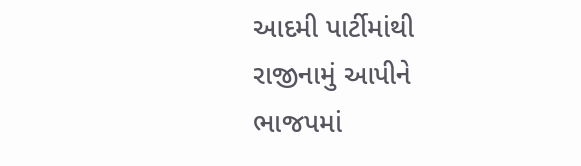આદમી પાર્ટીમાંથી રાજીનામું આપીને ભાજપમાં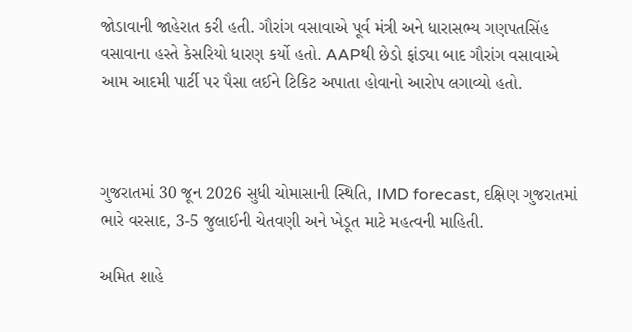જોડાવાની જાહેરાત કરી હતી. ગૌરાંગ વસાવાએ પૂર્વ મંત્રી અને ધારાસભ્ય ગણપતસિંહ વસાવાના હસ્તે કેસરિયો ધારણ કર્યો હતો. AAPથી છેડો ફાંડ્યા બાદ ગૌરાંગ વસાવાએ આમ આદમી પાર્ટી પર પૈસા લઈને ટિકિટ અપાતા હોવાનો આરોપ લગાવ્યો હતો.



ગુજરાતમાં 30 જૂન 2026 સુધી ચોમાસાની સ્થિતિ, IMD forecast, દક્ષિણ ગુજરાતમાં ભારે વરસાદ, 3-5 જુલાઈની ચેતવણી અને ખેડૂત માટે મહત્વની માહિતી.

અમિત શાહે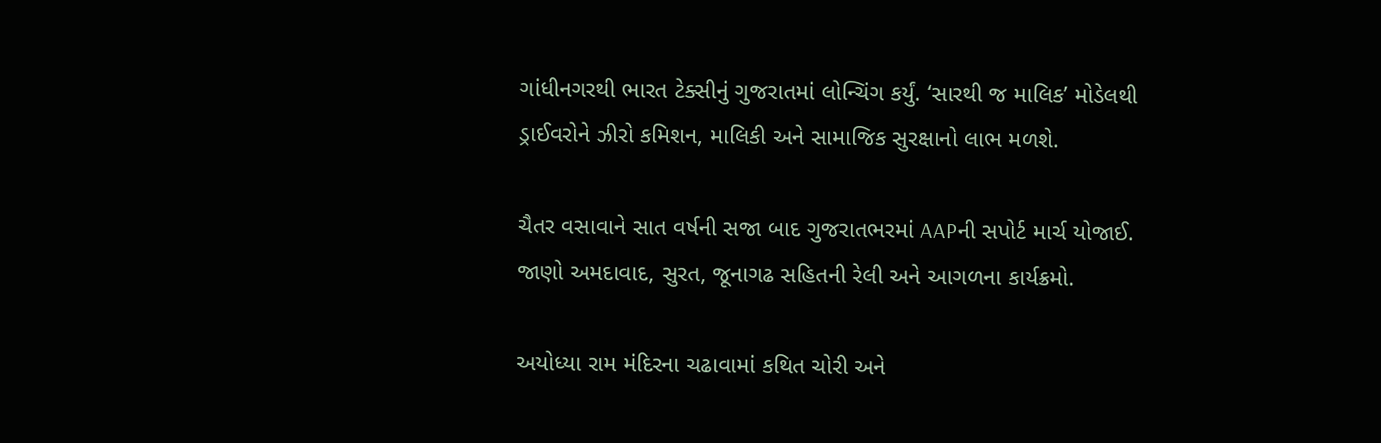ગાંધીનગરથી ભારત ટેક્સીનું ગુજરાતમાં લોન્ચિંગ કર્યું. ‘સારથી જ માલિક’ મોડેલથી ડ્રાઈવરોને ઝીરો કમિશન, માલિકી અને સામાજિક સુરક્ષાનો લાભ મળશે.

ચૈતર વસાવાને સાત વર્ષની સજા બાદ ગુજરાતભરમાં AAPની સપોર્ટ માર્ચ યોજાઈ. જાણો અમદાવાદ, સુરત, જૂનાગઢ સહિતની રેલી અને આગળના કાર્યક્રમો.

અયોધ્યા રામ મંદિરના ચઢાવામાં કથિત ચોરી અને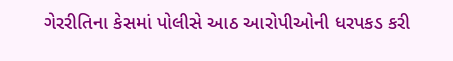ગેરરીતિના કેસમાં પોલીસે આઠ આરોપીઓની ધરપકડ કરી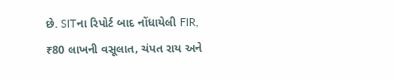છે. SITના રિપોર્ટ બાદ નોંધાયેલી FIR, ₹80 લાખની વસૂલાત, ચંપત રાય અને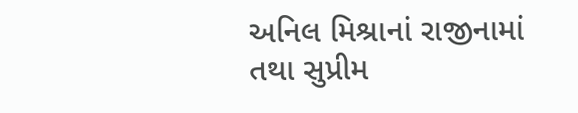અનિલ મિશ્રાનાં રાજીનામાં તથા સુપ્રીમ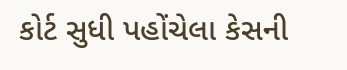કોર્ટ સુધી પહોંચેલા કેસની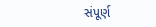સંપૂર્ણ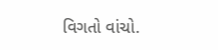વિગતો વાંચો.